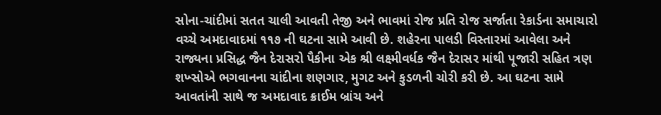સોના-ચાંદીમાં સતત ચાલી આવતી તેજી અને ભાવમાં રોજ પ્રતિ રોજ સર્જાતા રેકાર્ડના સમાચારો વચ્ચે અમદાવાદમાં ૧૧૭ ની ઘટના સામે આવી છે. શહેરના પાલડી વિસ્તારમાં આવેલા અને રાજ્યના પ્રસિદ્ધ જૈન દેરાસરો પૈકીના એક શ્રી લક્ષ્મીવર્ધક જૈન દેરાસર માંથી પૂજારી સહિત ત્રણ શખ્સોએ ભગવાનના ચાંદીના શણગાર, મુગટ અને કુડળની ચોરી કરી છે. આ ઘટના સામે આવતાંની સાથે જ અમદાવાદ ક્રાઈમ બ્રાંચ અને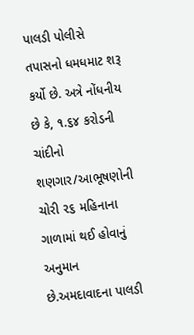પાલડી પોલીસે તપાસનો ધમધમાટ શરૂ કર્યો છે. અત્રે નોંધનીય છે કે, ૧.૬૪ કરોડની ચાંદીનો શણગાર/આભૂષણોની ચોરી ૨૬ મહિનાના ગાળામાં થઈ હોવાનું અનુમાન છે.અમદાવાદના પાલડી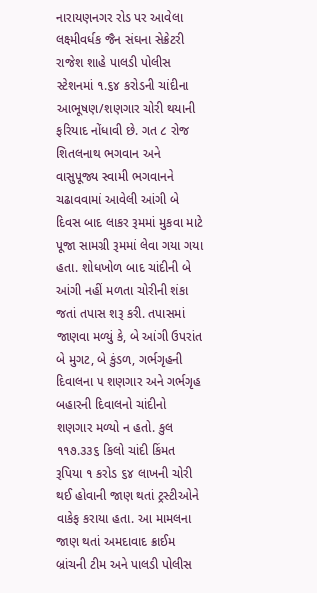નારાયણનગર રોડ પર આવેલા લક્ષ્મીવર્ધક જૈન સંઘના સેક્રેટરી રાજેશ શાહે પાલડી પોલીસ સ્ટેશનમાં ૧.૬૪ કરોડની ચાંદીના આભૂષણ/શણગાર ચોરી થયાની ફરિયાદ નોંધાવી છે. ગત ૮ રોજ શિતલનાથ ભગવાન અને વાસુપૂજ્ય સ્વામી ભગવાનને ચઢાવવામાં આવેલી આંગી બે દિવસ બાદ લાકર રૂમમાં મુકવા માટે પૂજા સામગ્રી રૂમમાં લેવા ગયા ગયા હતા. શોધખોળ બાદ ચાંદીની બે આંગી નહીં મળતા ચોરીની શંકા જતાં તપાસ શરૂ કરી. તપાસમાં જાણવા મળ્યું કે, બે આંગી ઉપરાંત બે મુગટ, બે કુંડળ, ગર્ભગૃહની દિવાલના ૫ શણગાર અને ગર્ભગૃહ બહારની દિવાલનો ચાંદીનો શણગાર મળ્યો ન હતો. કુલ ૧૧૭.૩૩૬ કિલો ચાંદી કિંમત રૂપિયા ૧ કરોડ ૬૪ લાખની ચોરી થઈ હોવાની જાણ થતાં ટ્રસ્ટીઓને વાકેફ કરાયા હતા. આ મામલના જાણ થતાં અમદાવાદ ક્રાઈમ બ્રાંચની ટીમ અને પાલડી પોલીસ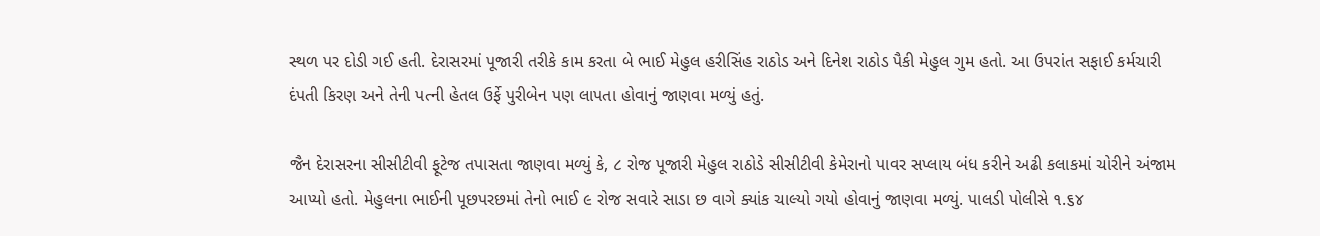સ્થળ પર દોડી ગઈ હતી. દેરાસરમાં પૂજારી તરીકે કામ કરતા બે ભાઈ મેહુલ હરીસિંહ રાઠોડ અને દિનેશ રાઠોડ પૈકી મેહુલ ગુમ હતો. આ ઉપરાંત સફાઈ કર્મચારી દંપતી કિરણ અને તેની પત્ની હેતલ ઉર્ફે પુરીબેન પણ લાપતા હોવાનું જાણવા મળ્યું હતું.

જૈન દેરાસરના સીસીટીવી ફૂટેજ તપાસતા જાણવા મળ્યું કે, ૮ રોજ પૂજારી મેહુલ રાઠોડે સીસીટીવી કેમેરાનો પાવર સપ્લાય બંધ કરીને અઢી કલાકમાં ચોરીને અંજામ આપ્યો હતો. મેહુલના ભાઈની પૂછપરછમાં તેનો ભાઈ ૯ રોજ સવારે સાડા છ વાગે ક્યાંક ચાલ્યો ગયો હોવાનું જાણવા મળ્યું. પાલડી પોલીસે ૧.૬૪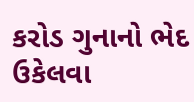કરોડ ગુનાનો ભેદ ઉકેલવા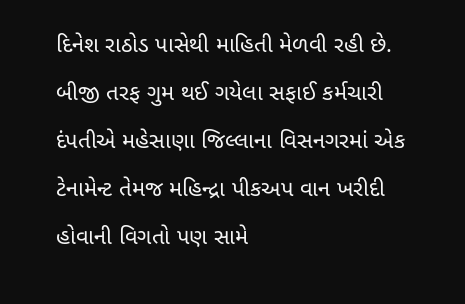દિનેશ રાઠોડ પાસેથી માહિતી મેળવી રહી છે. બીજી તરફ ગુમ થઈ ગયેલા સફાઈ કર્મચારી દંપતીએ મહેસાણા જિલ્લાના વિસનગરમાં એક ટેનામેન્ટ તેમજ મહિન્દ્રા પીકઅપ વાન ખરીદી હોવાની વિગતો પણ સામે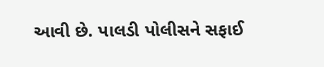આવી છે. પાલડી પોલીસને સફાઈ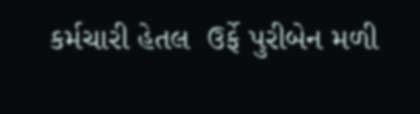કર્મચારી હેતલ  ઉર્ફે પુરીબેન મળી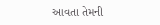આવતા તેમની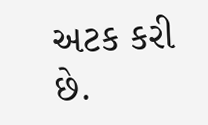અટક કરી છે.